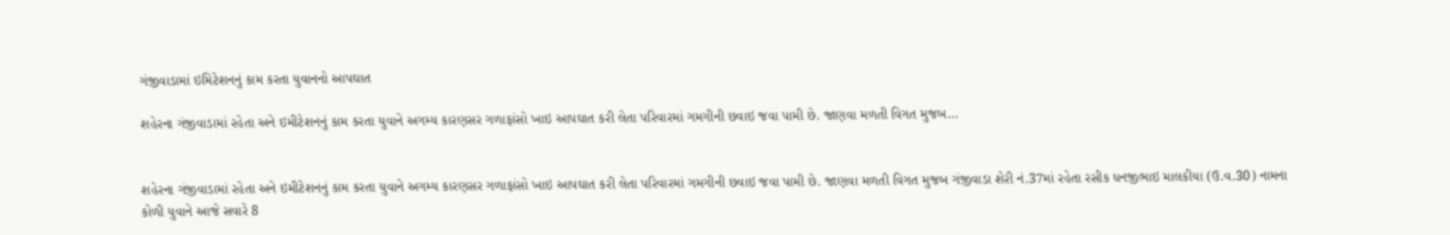ગંજીવાડામાં ઇમિટેશનનું કામ કરતા યુવાનનો આપઘાત

શહેરના ગંજીવાડામાં રહેતા અને ઇમીટેશનનું કામ કરતા યુવાને અગમ્ય કારણસર ગળાફાંસો ખાઇ આપઘાત કરી લેતા પરિવારમાં ગમગીની છવાઇ જવા પામી છે. જાણવા મળતી વિગત મુજબ…


શહેરના ગંજીવાડામાં રહેતા અને ઇમીટેશનનું કામ કરતા યુવાને અગમ્ય કારણસર ગળાફાંસો ખાઇ આપઘાત કરી લેતા પરિવારમાં ગમગીની છવાઇ જવા પામી છે. જાણવા મળતી વિગત મુજબ ગંજીવાડા શેરી નં.37માં રહેતા રસીક ધનજીભાઇ માલકીયા (ઉ.વ.30) નામના કોળી યુવાને આજે સવારે 8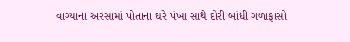વાગ્યાના અરસામાં પોતાના ઘરે પંખા સાથે દોરી બાંધી ગળાફાસો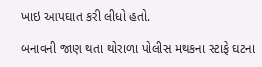ખાઇ આપઘાત કરી લીધો હતો.

બનાવની જાણ થતા થોરાળા પોલીસ મથકના સ્ટાફે ઘટના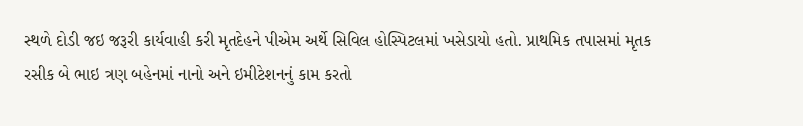સ્થળે દોડી જઇ જરૂરી કાર્યવાહી કરી મૃતદેહને પીએમ અર્થે સિવિલ હોસ્પિટલમાં ખસેડાયો હતો. પ્રાથમિક તપાસમાં મૃતક રસીક બે ભાઇ ત્રણ બહેનમાં નાનો અને ઇમીટેશનનું કામ કરતો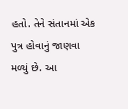હતો. તેને સંતાનમાં એક પુત્ર હોવાનું જાણવા મળ્યું છે. આ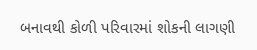બનાવથી કોળી પરિવારમાં શોકની લાગણી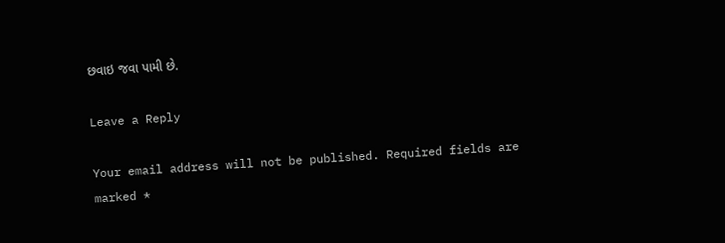છવાઇ જવા પામી છે.

Leave a Reply

Your email address will not be published. Required fields are marked *